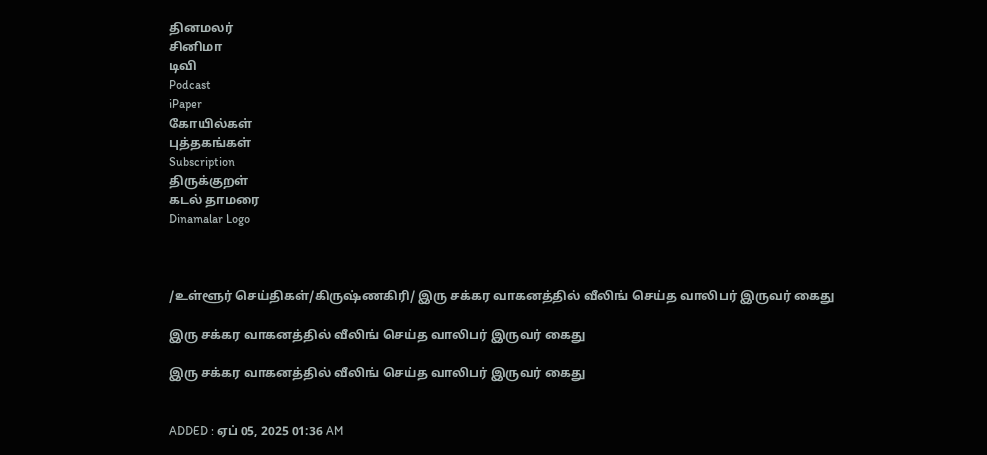தினமலர்
சினிமா
டிவி
Podcast
iPaper
கோயில்கள்
புத்தகங்கள்
Subscription
திருக்குறள்
கடல் தாமரை
Dinamalar Logo



/உள்ளூர் செய்திகள்/கிருஷ்ணகிரி/ இரு சக்கர வாகனத்தில் வீலிங் செய்த வாலிபர் இருவர் கைது

இரு சக்கர வாகனத்தில் வீலிங் செய்த வாலிபர் இருவர் கைது

இரு சக்கர வாகனத்தில் வீலிங் செய்த வாலிபர் இருவர் கைது


ADDED : ஏப் 05, 2025 01:36 AM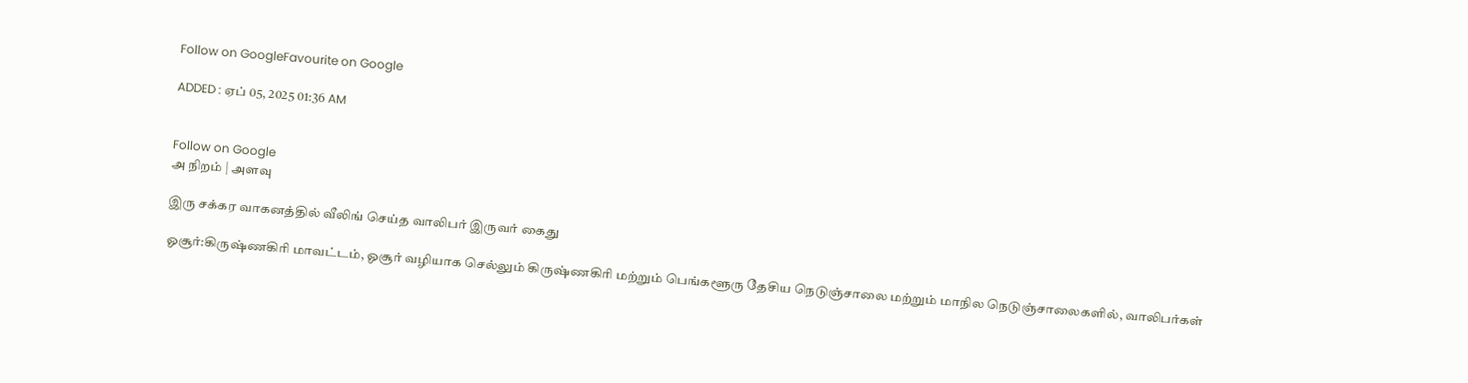Follow on GoogleFavourite on Google

ADDED : ஏப் 05, 2025 01:36 AM


Follow on Google
அ நிறம் | அளவு

இரு சக்கர வாகனத்தில் வீலிங் செய்த வாலிபர் இருவர் கைது

ஓசூர்:கிருஷ்ணகிரி மாவட்டம், ஓசூர் வழியாக செல்லும் கிருஷ்ணகிரி மற்றும் பெங்களூரு தேசிய நெடுஞ்சாலை மற்றும் மாநில நெடுஞ்சாலைகளில், வாலிபர்கள்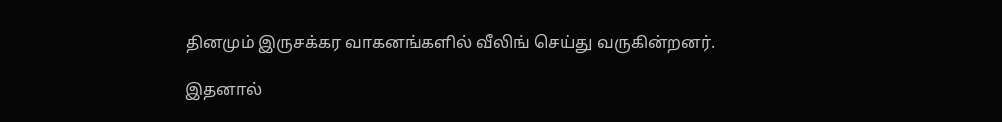தினமும் இருசக்கர வாகனங்களில் வீலிங் செய்து வருகின்றனர்.

இதனால்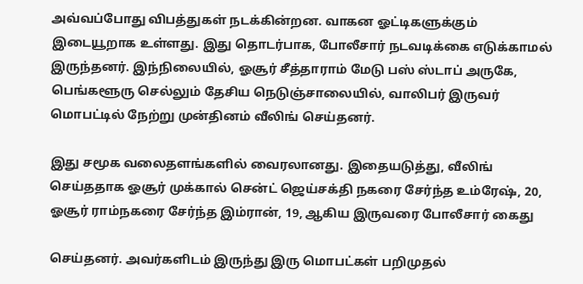அவ்வப்போது விபத்துகள் நடக்கின்றன. வாகன ஓட்டிகளுக்கும் இடையூறாக உள்ளது. இது தொடர்பாக, போலீசார் நடவடிக்கை எடுக்காமல் இருந்தனர். இந்நிலையில், ஓசூர் சீத்தாராம் மேடு பஸ் ஸ்டாப் அருகே, பெங்களூரு செல்லும் தேசிய நெடுஞ்சாலையில், வாலிபர் இருவர் மொபட்டில் நேற்று முன்தினம் வீலிங் செய்தனர்.

இது சமூக வலைதளங்களில் வைரலானது. இதையடுத்து, வீலிங் செய்ததாக ஓசூர் முக்கால் சென்ட் ஜெய்சக்தி நகரை சேர்ந்த உம்ரேஷ், 20, ஓசூர் ராம்நகரை சேர்ந்த இம்ரான், 19, ஆகிய இருவரை போலீசார் கைது

செய்தனர். அவர்களிடம் இருந்து இரு மொபட்கள் பறிமுதல்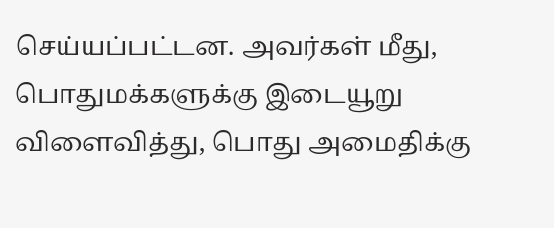செய்யப்பட்டன. அவர்கள் மீது, பொதுமக்களுக்கு இடையூறு விளைவித்து, பொது அமைதிக்கு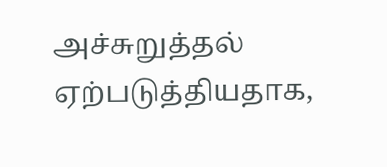அச்சுறுத்தல் ஏற்படுத்தியதாக,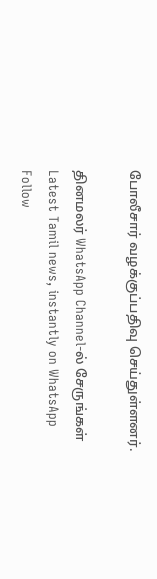போலீசார் வழக்குப்பதிவு செய்துள்ளனர்.

தினமலர் WhatsApp Channel-ல் சேருங்கள்
Latest Tamil news, instantly on WhatsApp
Follow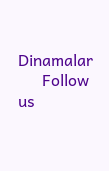Dinamalar
      Follow us